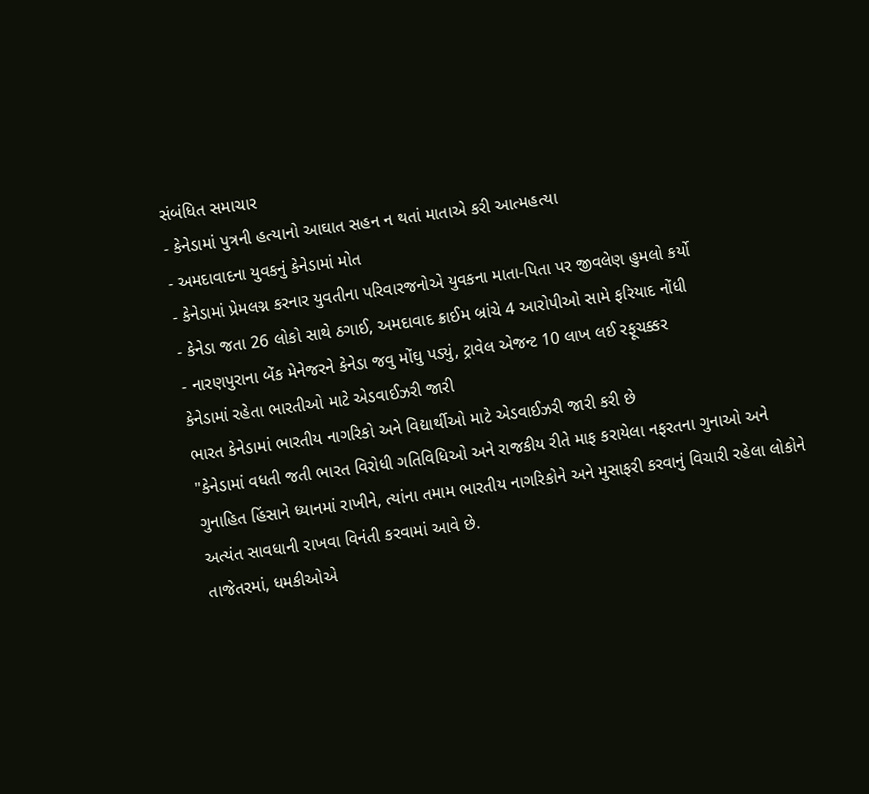સંબંધિત સમાચાર
- કેનેડામાં પુત્રની હત્યાનો આઘાત સહન ન થતાં માતાએ કરી આત્મહત્યા
- અમદાવાદના યુવકનું કેનેડામાં મોત
- કેનેડામાં પ્રેમલગ્ન કરનાર યુવતીના પરિવારજનોએ યુવકના માતા-પિતા પર જીવલેણ હુમલો કર્યો
- કેનેડા જતા 26 લોકો સાથે ઠગાઈ, અમદાવાદ ક્રાઈમ બ્રાંચે 4 આરોપીઓ સામે ફરિયાદ નોંધી
- નારણપુરાના બેંક મેનેજરને કેનેડા જવુ મોંઘુ પડ્યું, ટ્રાવેલ એજન્ટ 10 લાખ લઈ રફૂચક્કર
કેનેડામાં રહેતા ભારતીઓ માટે એડવાઈઝરી જારી
ભારત કેનેડામાં ભારતીય નાગરિકો અને વિદ્યાર્થીઓ માટે એડવાઈઝરી જારી કરી છે
"કેનેડામાં વધતી જતી ભારત વિરોધી ગતિવિધિઓ અને રાજકીય રીતે માફ કરાયેલા નફરતના ગુનાઓ અને ગુનાહિત હિંસાને ધ્યાનમાં રાખીને, ત્યાંના તમામ ભારતીય નાગરિકોને અને મુસાફરી કરવાનું વિચારી રહેલા લોકોને અત્યંત સાવધાની રાખવા વિનંતી કરવામાં આવે છે.
તાજેતરમાં, ધમકીઓએ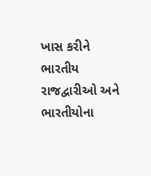ખાસ કરીને ભારતીય રાજદ્વારીઓ અને ભારતીયોના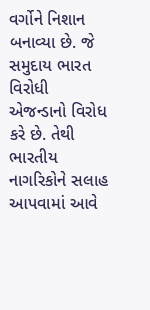વર્ગોને નિશાન બનાવ્યા છે. જે સમુદાય ભારત વિરોધી એજન્ડાનો વિરોધ કરે છે. તેથી ભારતીય નાગરિકોને સલાહ આપવામાં આવે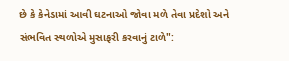છે કે કેનેડામાં આવી ઘટનાઓ જોવા મળે તેવા પ્રદેશો અને સંભવિત સ્થળોએ મુસાફરી કરવાનું ટાળે":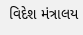વિદેશ મંત્રાલય